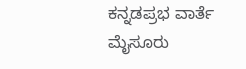ಕನ್ನಡಪ್ರಭ ವಾರ್ತೆ ಮೈಸೂರು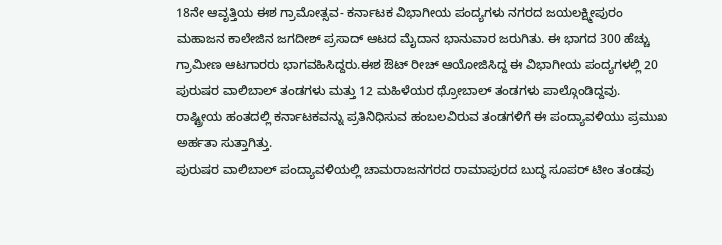18ನೇ ಆವೃತ್ತಿಯ ಈಶ ಗ್ರಾಮೋತ್ಸವ- ಕರ್ನಾಟಕ ವಿಭಾಗೀಯ ಪಂದ್ಯಗಳು ನಗರದ ಜಯಲಕ್ಷ್ಮೀಪುರಂ ಮಹಾಜನ ಕಾಲೇಜಿನ ಜಗದೀಶ್ ಪ್ರಸಾದ್ ಆಟದ ಮೈದಾನ ಭಾನುವಾರ ಜರುಗಿತು. ಈ ಭಾಗದ 300 ಹೆಚ್ಚು ಗ್ರಾಮೀಣ ಆಟಗಾರರು ಭಾಗವಹಿಸಿದ್ದರು.ಈಶ ಔಟ್ ರೀಚ್ ಆಯೋಜಿಸಿದ್ದ ಈ ವಿಭಾಗೀಯ ಪಂದ್ಯಗಳಲ್ಲಿ 20 ಪುರುಷರ ವಾಲಿಬಾಲ್ ತಂಡಗಳು ಮತ್ತು 12 ಮಹಿಳೆಯರ ಥ್ರೋಬಾಲ್ ತಂಡಗಳು ಪಾಲ್ಗೊಂಡಿದ್ದವು. ರಾಷ್ಟ್ರೀಯ ಹಂತದಲ್ಲಿ ಕರ್ನಾಟಕವನ್ನು ಪ್ರತಿನಿಧಿಸುವ ಹಂಬಲವಿರುವ ತಂಡಗಳಿಗೆ ಈ ಪಂದ್ಯಾವಳಿಯು ಪ್ರಮುಖ ಅರ್ಹತಾ ಸುತ್ತಾಗಿತ್ತು.
ಪುರುಷರ ವಾಲಿಬಾಲ್ ಪಂದ್ಯಾವಳಿಯಲ್ಲಿ ಚಾಮರಾಜನಗರದ ರಾಮಾಪುರದ ಬುದ್ಧ ಸೂಪರ್ ಟೀಂ ತಂಡವು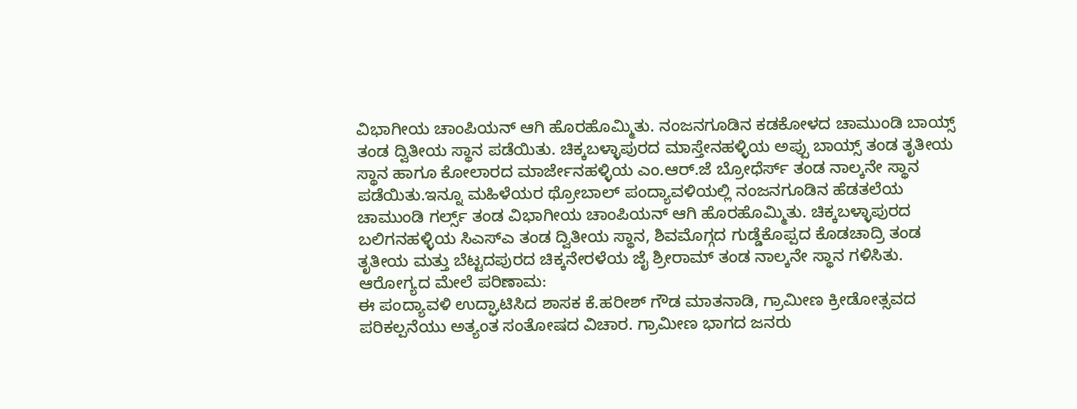ವಿಭಾಗೀಯ ಚಾಂಪಿಯನ್ ಆಗಿ ಹೊರಹೊಮ್ಮಿತು. ನಂಜನಗೂಡಿನ ಕಡಕೋಳದ ಚಾಮುಂಡಿ ಬಾಯ್ಸ್ ತಂಡ ದ್ವಿತೀಯ ಸ್ಥಾನ ಪಡೆಯಿತು. ಚಿಕ್ಕಬಳ್ಳಾಪುರದ ಮಾಸ್ತೇನಹಳ್ಳಿಯ ಅಪ್ಪು ಬಾಯ್ಸ್ ತಂಡ ತೃತೀಯ ಸ್ಥಾನ ಹಾಗೂ ಕೋಲಾರದ ಮಾರ್ಜೇನಹಳ್ಳಿಯ ಎಂ.ಆರ್.ಜೆ ಬ್ರೋಧೆರ್ಸ್ ತಂಡ ನಾಲ್ಕನೇ ಸ್ಥಾನ ಪಡೆಯಿತು.ಇನ್ನೂ ಮಹಿಳೆಯರ ಥ್ರೋಬಾಲ್ ಪಂದ್ಯಾವಳಿಯಲ್ಲಿ ನಂಜನಗೂಡಿನ ಹೆಡತಲೆಯ ಚಾಮುಂಡಿ ಗರ್ಲ್ಸ್ ತಂಡ ವಿಭಾಗೀಯ ಚಾಂಪಿಯನ್ ಆಗಿ ಹೊರಹೊಮ್ಮಿತು. ಚಿಕ್ಕಬಳ್ಳಾಪುರದ ಬಲಿಗನಹಳ್ಳಿಯ ಸಿಎಸ್ಎ ತಂಡ ದ್ವಿತೀಯ ಸ್ಥಾನ, ಶಿವಮೊಗ್ಗದ ಗುಡ್ಡೆಕೊಪ್ಪದ ಕೊಡಚಾದ್ರಿ ತಂಡ ತೃತೀಯ ಮತ್ತು ಬೆಟ್ಟದಪುರದ ಚಿಕ್ಕನೇರಳೆಯ ಜೈ ಶ್ರೀರಾಮ್ ತಂಡ ನಾಲ್ಕನೇ ಸ್ಥಾನ ಗಳಿಸಿತು.
ಆರೋಗ್ಯದ ಮೇಲೆ ಪರಿಣಾಮ:
ಈ ಪಂದ್ಯಾವಳಿ ಉದ್ಘಾಟಿಸಿದ ಶಾಸಕ ಕೆ.ಹರೀಶ್ ಗೌಡ ಮಾತನಾಡಿ, ಗ್ರಾಮೀಣ ಕ್ರೀಡೋತ್ಸವದ ಪರಿಕಲ್ಪನೆಯು ಅತ್ಯಂತ ಸಂತೋಷದ ವಿಚಾರ. ಗ್ರಾಮೀಣ ಭಾಗದ ಜನರು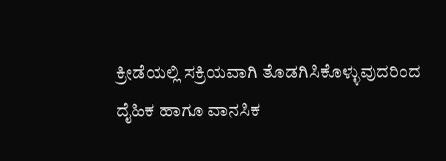ಕ್ರೀಡೆಯಲ್ಲಿ ಸಕ್ರಿಯವಾಗಿ ತೊಡಗಿಸಿಕೊಳ್ಳುವುದರಿಂದ ದೈಹಿಕ ಹಾಗೂ ವಾನಸಿಕ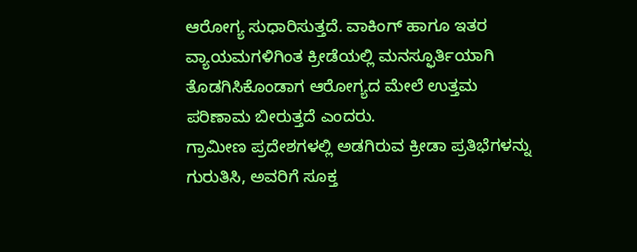ಆರೋಗ್ಯ ಸುಧಾರಿಸುತ್ತದೆ. ವಾಕಿಂಗ್ ಹಾಗೂ ಇತರ ವ್ಯಾಯಮಗಳಿಗಿಂತ ಕ್ರೀಡೆಯಲ್ಲಿ ಮನಸ್ಫೂರ್ತಿಯಾಗಿ ತೊಡಗಿಸಿಕೊಂಡಾಗ ಆರೋಗ್ಯದ ಮೇಲೆ ಉತ್ತಮ ಪರಿಣಾಮ ಬೀರುತ್ತದೆ ಎಂದರು.
ಗ್ರಾಮೀಣ ಪ್ರದೇಶಗಳಲ್ಲಿ ಅಡಗಿರುವ ಕ್ರೀಡಾ ಪ್ರತಿಭೆಗಳನ್ನು ಗುರುತಿಸಿ, ಅವರಿಗೆ ಸೂಕ್ತ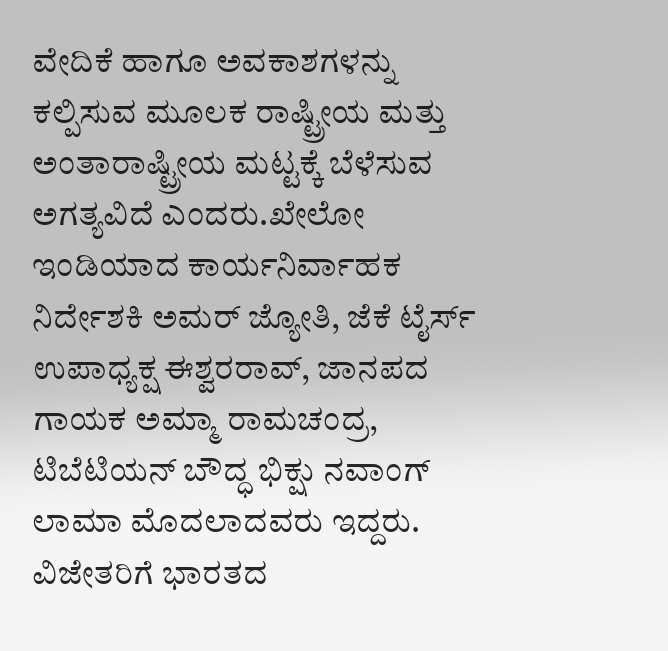ವೇದಿಕೆ ಹಾಗೂ ಅವಕಾಶಗಳನ್ನು ಕಲ್ಪಿಸುವ ಮೂಲಕ ರಾಷ್ಟ್ರೀಯ ಮತ್ತು ಅಂತಾರಾಷ್ಟ್ರೀಯ ಮಟ್ಟಕ್ಕೆ ಬೆಳೆಸುವ ಅಗತ್ಯವಿದೆ ಎಂದರು.ಖೇಲೋ ಇಂಡಿಯಾದ ಕಾರ್ಯನಿರ್ವಾಹಕ ನಿರ್ದೇಶಕಿ ಅಮರ್ ಜ್ಯೋತಿ, ಜೆಕೆ ಟೈರ್ಸ್ ಉಪಾಧ್ಯಕ್ಷ ಈಶ್ವರರಾವ್, ಜಾನಪದ ಗಾಯಕ ಅಮ್ಮಾ ರಾಮಚಂದ್ರ, ಟಿಬೆಟಿಯನ್ ಬೌದ್ಧ ಭಿಕ್ಷು ನವಾಂಗ್ ಲಾಮಾ ಮೊದಲಾದವರು ಇದ್ದರು.
ವಿಜೇತರಿಗೆ ಭಾರತದ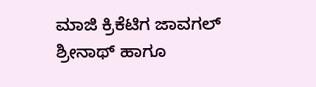ಮಾಜಿ ಕ್ರಿಕೆಟಿಗ ಜಾವಗಲ್ ಶ್ರೀನಾಥ್ ಹಾಗೂ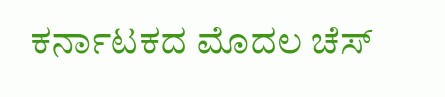ಕರ್ನಾಟಕದ ಮೊದಲ ಚೆಸ್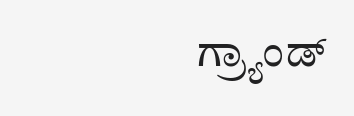ಗ್ರ್ಯಾಂಡ್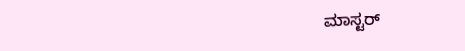ಮಾಸ್ಟರ್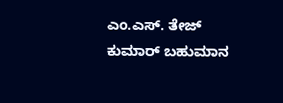ಎಂ.ಎಸ್. ತೇಜ್ ಕುಮಾರ್ ಬಹುಮಾನ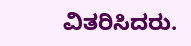ವಿತರಿಸಿದರು.